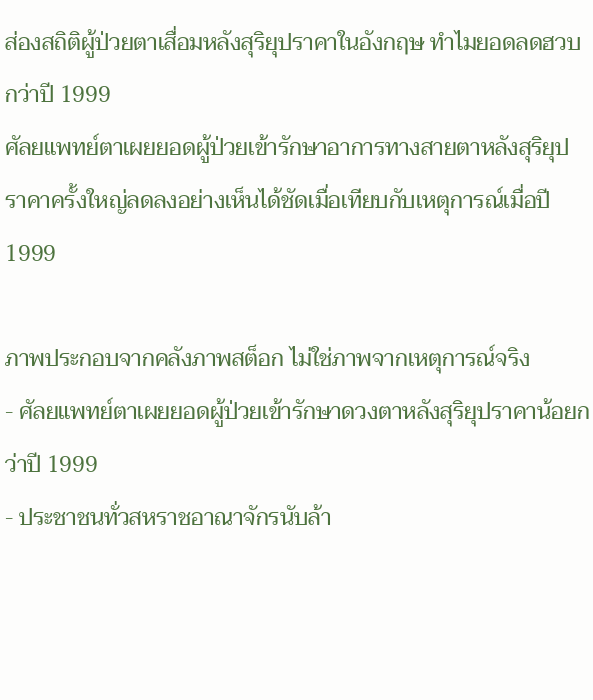ส่องสถิติผู้ป่วยตาเสื่อมหลังสุริยุปราคาในอังกฤษ ทำไมยอดลดฮวบกว่าปี 1999
ศัลยแพทย์ตาเผยยอดผู้ป่วยเข้ารักษาอาการทางสายตาหลังสุริยุปราคาครั้งใหญ่ลดลงอย่างเห็นได้ชัดเมื่อเทียบกับเหตุการณ์เมื่อปี 1999

ภาพประกอบจากคลังภาพสต็อก ไม่ใช่ภาพจากเหตุการณ์จริง
- ศัลยแพทย์ตาเผยยอดผู้ป่วยเข้ารักษาดวงตาหลังสุริยุปราคาน้อยกว่าปี 1999
- ประชาชนทั่วสหราชอาณาจักรนับล้า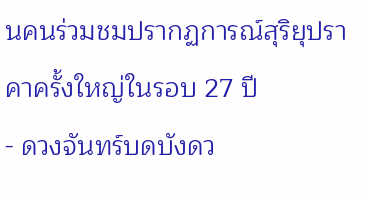นคนร่วมชมปรากฏการณ์สุริยุปราคาครั้งใหญ่ในรอบ 27 ปี
- ดวงจันทร์บดบังดว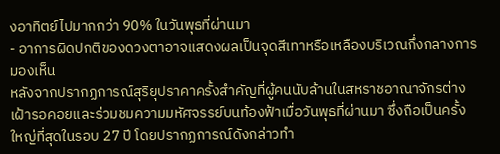งอาทิตย์ไปมากกว่า 90% ในวันพุธที่ผ่านมา
- อาการผิดปกติของดวงตาอาจแสดงผลเป็นจุดสีเทาหรือเหลืองบริเวณกึ่งกลางการมองเห็น
หลังจากปรากฏการณ์สุริยุปราคาครั้งสำคัญที่ผู้คนนับล้านในสหราชอาณาจักรต่างเฝ้ารอคอยและร่วมชมความมหัศจรรย์บนท้องฟ้าเมื่อวันพุธที่ผ่านมา ซึ่งถือเป็นครั้งใหญ่ที่สุดในรอบ 27 ปี โดยปรากฏการณ์ดังกล่าวทำ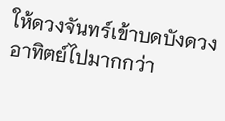ให้ดวงจันทร์เข้าบดบังดวงอาทิตย์ไปมากกว่า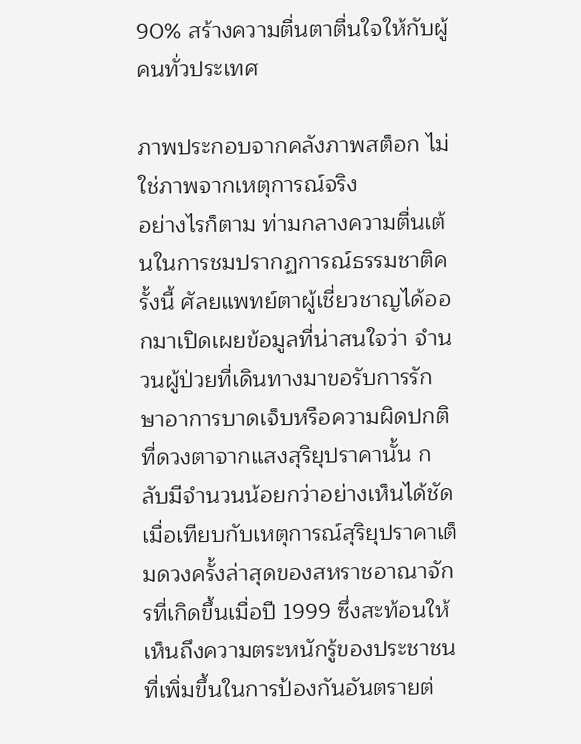90% สร้างความตื่นตาตื่นใจให้กับผู้คนทั่วประเทศ

ภาพประกอบจากคลังภาพสต็อก ไม่ใช่ภาพจากเหตุการณ์จริง
อย่างไรก็ตาม ท่ามกลางความตื่นเต้นในการชมปรากฏการณ์ธรรมชาติครั้งนี้ ศัลยแพทย์ตาผู้เชี่ยวชาญได้ออกมาเปิดเผยข้อมูลที่น่าสนใจว่า จำนวนผู้ป่วยที่เดินทางมาขอรับการรักษาอาการบาดเจ็บหรือความผิดปกติที่ดวงตาจากแสงสุริยุปราคานั้น กลับมีจำนวนน้อยกว่าอย่างเห็นได้ชัดเมื่อเทียบกับเหตุการณ์สุริยุปราคาเต็มดวงครั้งล่าสุดของสหราชอาณาจักรที่เกิดขึ้นเมื่อปี 1999 ซึ่งสะท้อนให้เห็นถึงความตระหนักรู้ของประชาชนที่เพิ่มขึ้นในการป้องกันอันตรายต่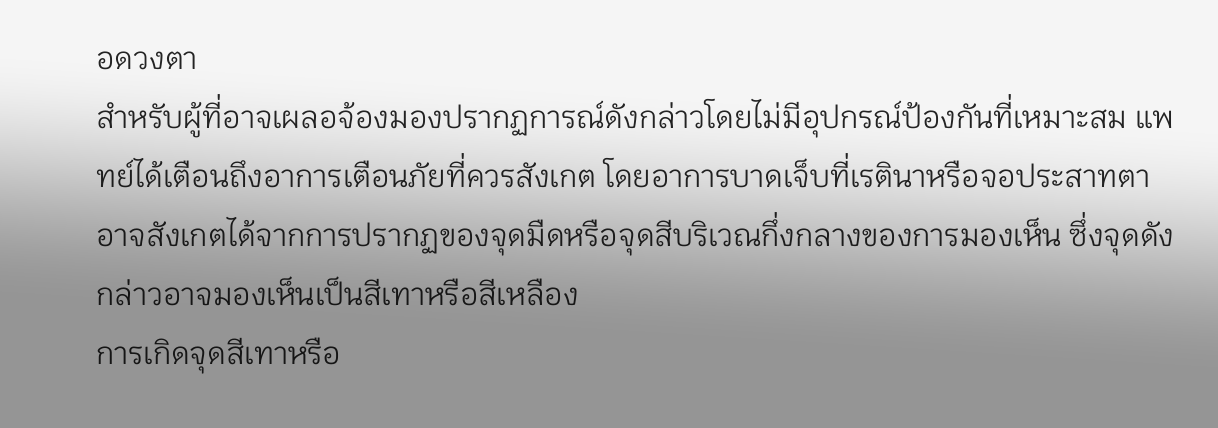อดวงตา
สำหรับผู้ที่อาจเผลอจ้องมองปรากฏการณ์ดังกล่าวโดยไม่มีอุปกรณ์ป้องกันที่เหมาะสม แพทย์ได้เตือนถึงอาการเตือนภัยที่ควรสังเกต โดยอาการบาดเจ็บที่เรตินาหรือจอประสาทตาอาจสังเกตได้จากการปรากฏของจุดมืดหรือจุดสีบริเวณกึ่งกลางของการมองเห็น ซึ่งจุดดังกล่าวอาจมองเห็นเป็นสีเทาหรือสีเหลือง
การเกิดจุดสีเทาหรือ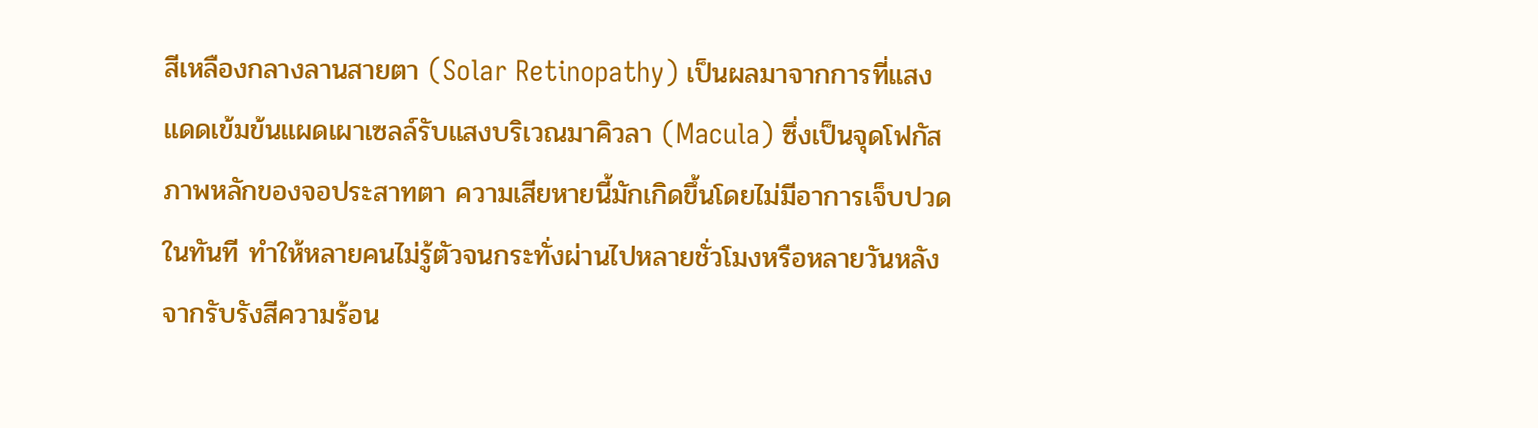สีเหลืองกลางลานสายตา (Solar Retinopathy) เป็นผลมาจากการที่แสงแดดเข้มข้นแผดเผาเซลล์รับแสงบริเวณมาคิวลา (Macula) ซึ่งเป็นจุดโฟกัสภาพหลักของจอประสาทตา ความเสียหายนี้มักเกิดขึ้นโดยไม่มีอาการเจ็บปวดในทันที ทำให้หลายคนไม่รู้ตัวจนกระทั่งผ่านไปหลายชั่วโมงหรือหลายวันหลังจากรับรังสีความร้อน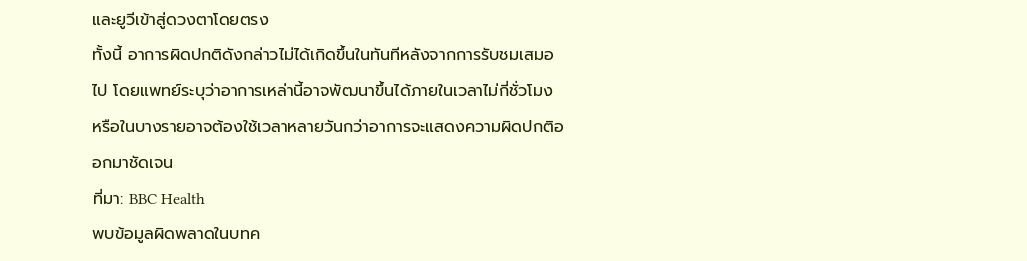และยูวีเข้าสู่ดวงตาโดยตรง
ทั้งนี้ อาการผิดปกติดังกล่าวไม่ได้เกิดขึ้นในทันทีหลังจากการรับชมเสมอไป โดยแพทย์ระบุว่าอาการเหล่านี้อาจพัฒนาขึ้นได้ภายในเวลาไม่กี่ชั่วโมง หรือในบางรายอาจต้องใช้เวลาหลายวันกว่าอาการจะแสดงความผิดปกติออกมาชัดเจน
ที่มา: BBC Health
พบข้อมูลผิดพลาดในบทค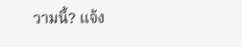วามนี้? แจ้ง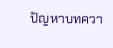ปัญหาบทควา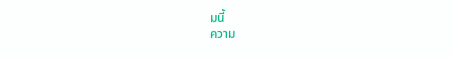มนี้
ความ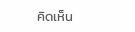คิดเห็น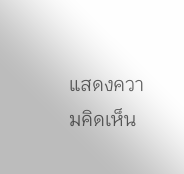แสดงความคิดเห็น